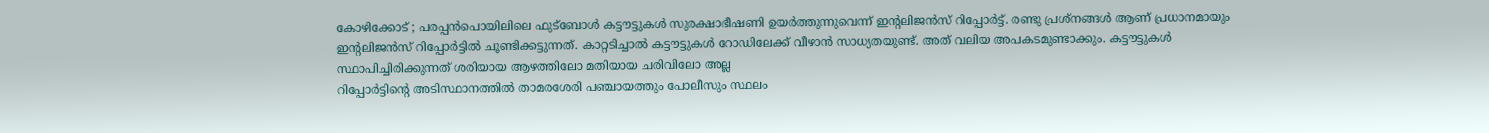കോഴിക്കോട് ; പരപ്പൻപൊയിലിലെ ഫുട്ബോൾ കട്ടൗട്ടുകൾ സുരക്ഷാഭീഷണി ഉയർത്തുന്നുവെന്ന് ഇന്റലിജൻസ് റിപ്പോർട്ട്. രണ്ടു പ്രശ്നങ്ങൾ ആണ് പ്രധാനമായും ഇന്റലിജൻസ് റിപ്പോർട്ടിൽ ചൂണ്ടിക്കട്ടുന്നത്. കാറ്റടിച്ചാൽ കട്ടൗട്ടുകൾ റോഡിലേക്ക് വീഴാൻ സാധ്യതയുണ്ട്. അത് വലിയ അപകടമുണ്ടാക്കും. കട്ടൗട്ടുകൾ സ്ഥാപിച്ചിരിക്കുന്നത് ശരിയായ ആഴത്തിലോ മതിയായ ചരിവിലോ അല്ല
റിപ്പോർട്ടിന്റെ അടിസ്ഥാനത്തിൽ താമരശേരി പഞ്ചായത്തും പോലീസും സ്ഥലം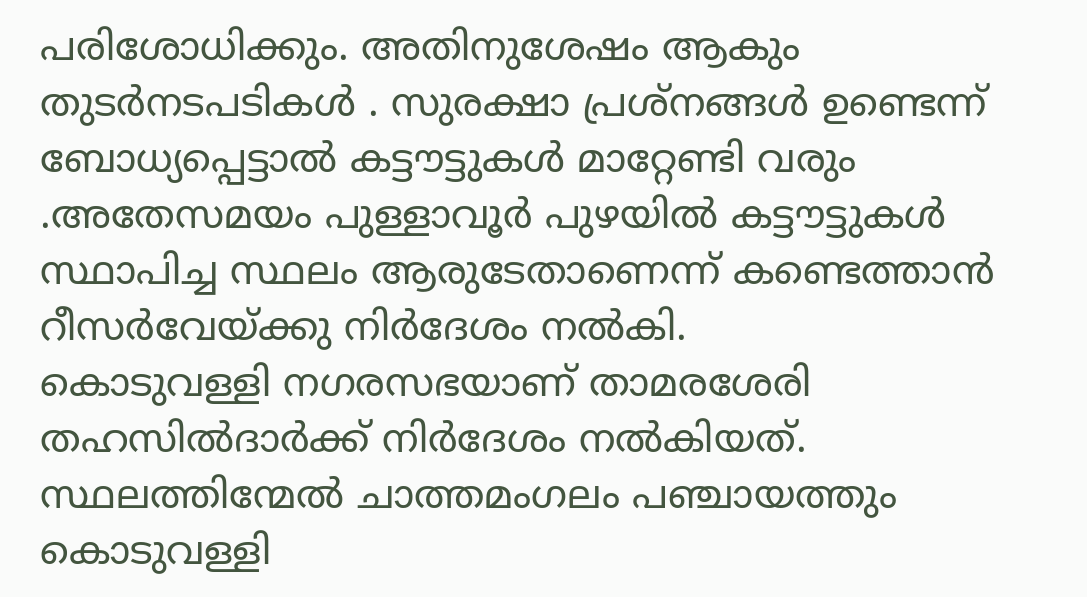പരിശോധിക്കും. അതിനുശേഷം ആകും തുടർനടപടികൾ . സുരക്ഷാ പ്രശ്നങ്ങൾ ഉണ്ടെന്ന് ബോധ്യപ്പെട്ടാൽ കട്ടൗട്ടുകൾ മാറ്റേണ്ടി വരും .അതേസമയം പുള്ളാവൂർ പുഴയിൽ കട്ടൗട്ടുകൾ സ്ഥാപിച്ച സ്ഥലം ആരുടേതാണെന്ന് കണ്ടെത്താൻ റീസർവേയ്ക്കു നിർദേശം നൽകി.
കൊടുവള്ളി നഗരസഭയാണ് താമരശേരി തഹസിൽദാർക്ക് നിർദേശം നൽകിയത്. സ്ഥലത്തിന്മേൽ ചാത്തമംഗലം പഞ്ചായത്തും കൊടുവള്ളി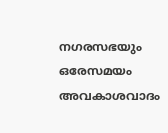നഗരസഭയും ഒരേസമയം അവകാശവാദം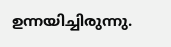ഉന്നയിച്ചിരുന്നു.